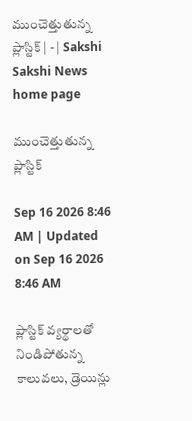ముంచెత్తుతున్న ప్లాస్టిక్‌ | - | Sakshi
Sakshi News home page

ముంచెత్తుతున్న ప్లాస్టిక్‌

Sep 16 2026 8:46 AM | Updated on Sep 16 2026 8:46 AM

ప్లాస్టిక్‌ వ్యర్థాలతో నిండిపోతున్న కాలువలు, డ్రెయిన్లు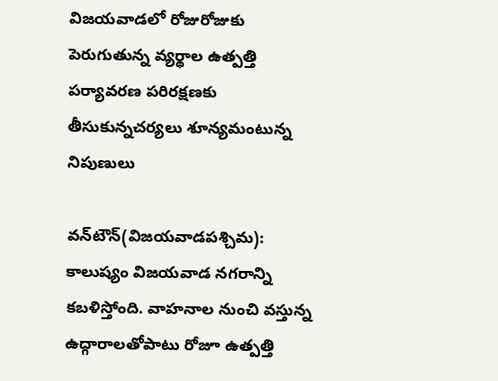విజయవాడలో రోజురోజుకు పెరుగుతున్న వ్యర్థాల ఉత్పత్తి పర్యావరణ పరిరక్షణకు తీసుకున్నచర్యలు శూన్యమంటున్న నిపుణులు

వన్‌టౌన్‌(విజయవాడపశ్చిమ): కాలుష్యం విజయవాడ నగరాన్ని కబళిస్తోంది. వాహనాల నుంచి వస్తున్న ఉద్గారాలతోపాటు రోజూ ఉత్పత్తి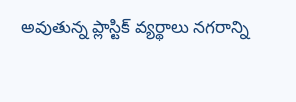అవుతున్న ప్లాస్టిక్‌ వ్యర్థాలు నగరాన్ని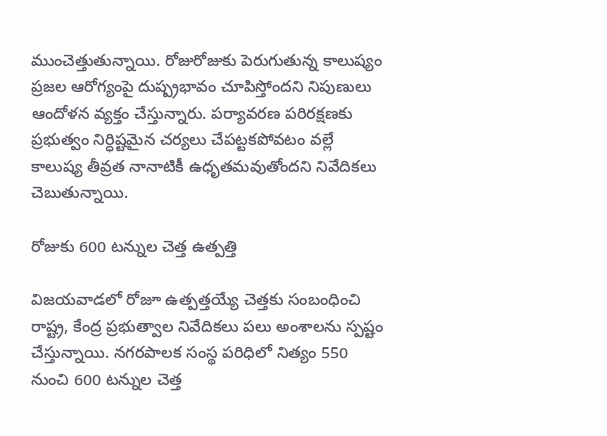ముంచెత్తుతున్నాయి. రోజురోజుకు పెరుగుతున్న కాలుష్యం ప్రజల ఆరోగ్యంపై దుష్ప్రభావం చూపిస్తోందని నిపుణులు ఆందోళన వ్యక్తం చేస్తున్నారు. పర్యావరణ పరిరక్షణకు ప్రభుత్వం నిర్ధిష్టమైన చర్యలు చేపట్టకపోవటం వల్లే కాలుష్య తీవ్రత నానాటికీ ఉధృతమవుతోందని నివేదికలు చెబుతున్నాయి.

రోజుకు 600 టన్నుల చెత్త ఉత్పత్తి

విజయవాడలో రోజూ ఉత్పత్తయ్యే చెత్తకు సంబంధించి రాష్ట్ర, కేంద్ర ప్రభుత్వాల నివేదికలు పలు అంశాలను స్పష్టం చేస్తున్నాయి. నగరపాలక సంస్థ పరిధిలో నిత్యం 550 నుంచి 600 టన్నుల చెత్త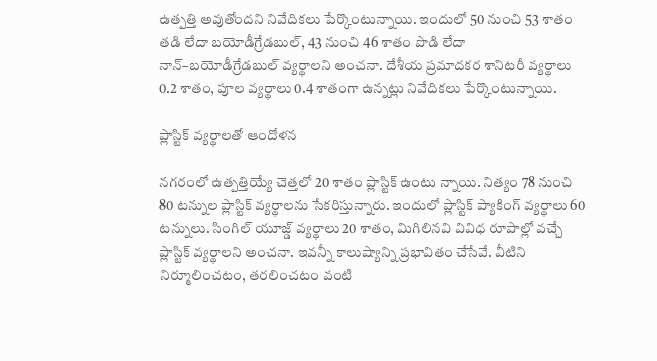ఉత్పత్తి అవుతోందని నివేదికలు పేర్కొంటున్నాయి. ఇందులో 50 నుంచి 53 శాతం తడి లేదా బయోడీగ్రేడబుల్‌, 43 నుంచి 46 శాతం పొడి లేదా నాన్‌–బయోడీగ్రేడబుల్‌ వ్యర్థాలని అంచనా. దేశీయ ప్రమాదకర శానిటరీ వ్యర్థాలు 0.2 శాతం, పూల వ్యర్థాలు 0.4 శాతంగా ఉన్నట్లు నివేదికలు పేర్కొంటున్నాయి.

ప్లాస్టిక్‌ వ్యర్థాలతో ఆందోళన

నగరంలో ఉత్పత్తియ్యే చెత్తలో 20 శాతం ప్లాస్టిక్‌ ఉంటు న్నాయి. నిత్యం 78 నుంచి 80 టన్నుల ప్లాస్టిక్‌ వ్యర్థాలను సేకరిస్తున్నారు. ఇందులో ప్లాస్టిక్‌ ప్యాకింగ్‌ వ్యర్థాలు 60 టన్నులు. సింగిల్‌ యూజ్డ్‌ వ్యర్థాలు 20 శాతం, మిగిలినవి వివిధ రూపాల్లో వచ్చే ప్లాస్టిక్‌ వ్యర్థాలని అంచనా. ఇవన్నీ కాలుష్యాన్ని ప్రభావితం చేసేవే. వీటిని నిర్మూలించటం, తరలించటం వంటి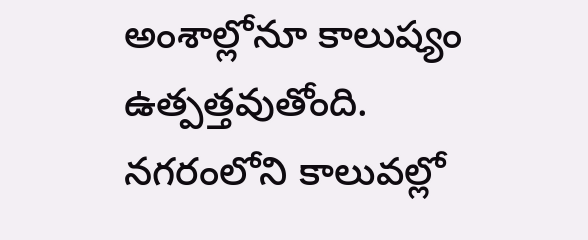అంశాల్లోనూ కాలుష్యం ఉత్పత్తవుతోంది. నగరంలోని కాలువల్లో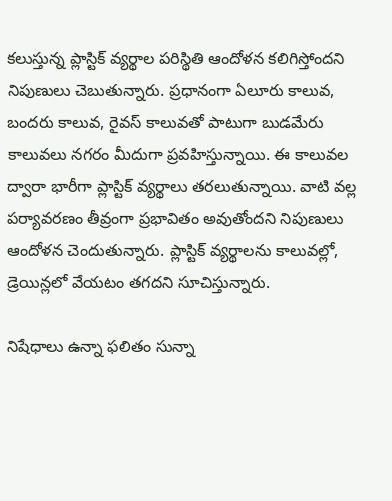కలుస్తున్న ప్లాస్టిక్‌ వ్యర్థాల పరిస్థితి ఆందోళన కలిగిస్తోందని నిపుణులు చెబుతున్నారు. ప్రధానంగా ఏలూరు కాలువ, బందరు కాలువ, రైవస్‌ కాలువతో పాటుగా బుడమేరు కాలువలు నగరం మీదుగా ప్రవహిస్తున్నాయి. ఈ కాలువల ద్వారా భారీగా ప్లాస్టిక్‌ వ్యర్థాలు తరలుతున్నాయి. వాటి వల్ల పర్యావరణం తీవ్రంగా ప్రభావితం అవుతోందని నిపుణులు ఆందోళన చెందుతున్నారు. ప్లాస్టిక్‌ వ్యర్థాలను కాలువల్లో, డ్రెయిన్లలో వేయటం తగదని సూచిస్తున్నారు.

నిషేధాలు ఉన్నా ఫలితం సున్నా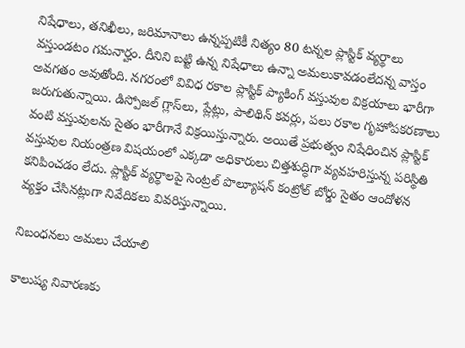నిషేధాలు, తనిఖీలు, జరిమానాలు ఉన్నప్పటికీ నిత్యం 80 టన్నల ప్లాస్టిక్‌ వ్యర్థాలు వస్తుండటం గమనార్హం. దీనిని బట్టి ఉన్న నిషేధాలు ఉన్నా అమలుకావడంలేదన్న వాస్తం అవగతం అవుతోంది. నగరంలో వివిధ రకాల ప్లాస్టిక్‌ ప్యాకింగ్‌ వస్తువుల విక్రయాలు భారీగా జరుగుతున్నాయి. డిస్పోజల్‌ గ్లాస్‌లు, ప్లేట్లు, పాలిథిన్‌ కవర్లు, పలు రకాల గృహోపకరణాలు వంటి వస్తువులను సైతం భారీగానే విక్రయిస్తున్నారు. అయితే ప్రభుత్వం నిషేధించిన ప్లాస్టిక్‌ వస్తువుల నియంత్రణ విషయంలో ఎక్కడా అధికారులు చిత్తశుద్ధిగా వ్యవహరిస్తున్న పరిస్థితి కనిపించడం లేదు. ప్లాస్టిక్‌ వ్యర్థాలపై సెంట్రల్‌ పొల్యూషన్‌ కంట్రోల్‌ బోర్డు సైతం ఆందోళన వ్యక్తం చేసినట్లుగా నివేదికలు వివరిస్తున్నాయి.

నిబంధనలు అమలు చేయాలి

కాలుష్య నివారణకు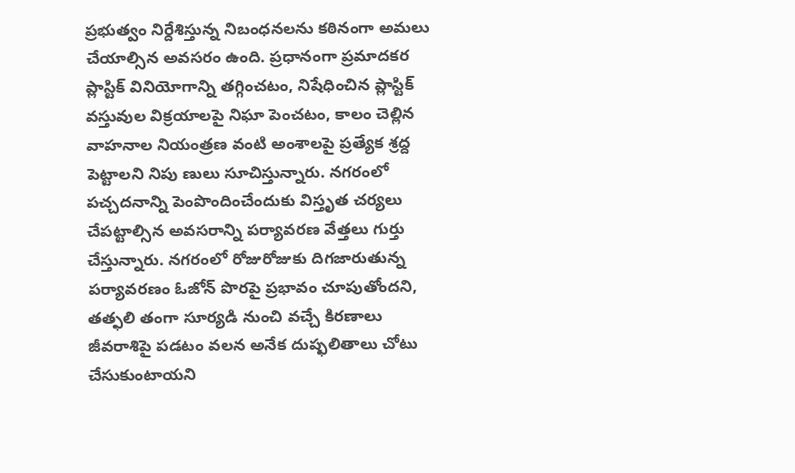ప్రభుత్వం నిర్దేశిస్తున్న నిబంధనలను కఠినంగా అమలు చేయాల్సిన అవసరం ఉంది. ప్రధానంగా ప్రమాదకర ప్లాస్టిక్‌ వినియోగాన్ని తగ్గించటం, నిషేధించిన ప్లాస్టిక్‌ వస్తువుల విక్రయాలపై నిఘా పెంచటం, కాలం చెల్లిన వాహనాల నియంత్రణ వంటి అంశాలపై ప్రత్యేక శ్రద్ద పెట్టాలని నిపు ణులు సూచిస్తున్నారు. నగరంలో పచ్చదనాన్ని పెంపొందించేందుకు విస్తృత చర్యలు చేపట్టాల్సిన అవసరాన్ని పర్యావరణ వేత్తలు గుర్తు చేస్తున్నారు. నగరంలో రోజురోజుకు దిగజారుతున్న పర్యావరణం ఓజోన్‌ పొరపై ప్రభావం చూపుతోందని, తత్ఫలి తంగా సూర్యడి నుంచి వచ్చే కిరణాలు జీవరాశిపై పడటం వలన అనేక దుష్ఫలితాలు చోటు చేసుకుంటాయని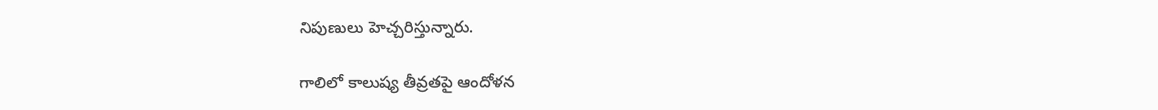నిపుణులు హెచ్చరిస్తున్నారు.

గాలిలో కాలుష్య తీవ్రతపై ఆందోళన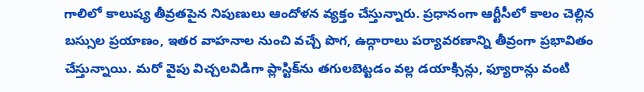గాలిలో కాలుష్య తీవ్రతపైన నిపుణులు ఆందోళన వ్యక్తం చేస్తున్నారు. ప్రధానంగా ఆర్టీసీలో కాలం చెల్లిన బస్సుల ప్రయాణం, ఇతర వాహనాల నుంచి వచ్చే పొగ, ఉద్గారాలు పర్యావరణాన్ని తీవ్రంగా ప్రభావితం చేస్తున్నాయి. మరో వైపు విచ్చలవిడిగా ప్లాస్టిక్‌ను తగులబెట్టడం వల్ల డయాక్సిన్లు, ఫ్యూరాన్లు వంటి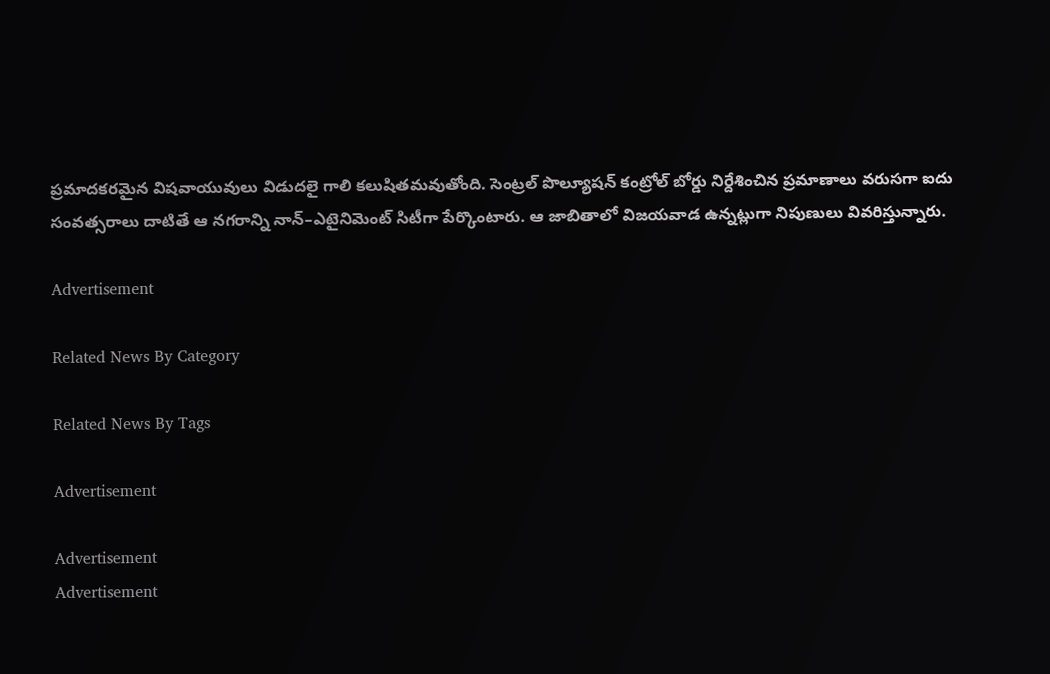ప్రమాదకరమైన విషవాయువులు విడుదలై గాలి కలుషితమవుతోంది. సెంట్రల్‌ పొల్యూషన్‌ కంట్రోల్‌ బోర్డు నిర్దేశించిన ప్రమాణాలు వరుసగా ఐదు సంవత్సరాలు దాటితే ఆ నగరాన్ని నాన్‌–ఎటైనిమెంట్‌ సిటీగా పేర్కొంటారు. ఆ జాబితాలో విజయవాడ ఉన్నట్లుగా నిపుణులు వివరిస్తున్నారు.

Advertisement

Related News By Category

Related News By Tags

Advertisement

Advertisement
Advertisement